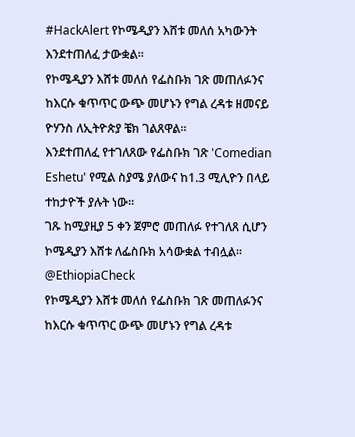#HackAlert የኮሜዲያን እሸቱ መለሰ አካውንት እንደተጠለፈ ታውቋል።
የኮሜዲያን እሸቱ መለሰ የፌስቡክ ገጽ መጠለፉንና ከእርሱ ቁጥጥር ውጭ መሆኑን የግል ረዳቱ ዘመናይ ዮሃንስ ለኢትዮጵያ ቼክ ገልጸዋል።
እንደተጠለፈ የተገለጸው የፌስቡክ ገጽ 'Comedian Eshetu' የሚል ስያሜ ያለውና ከ1.3 ሚሊዮን በላይ ተከታዮች ያሉት ነው።
ገጹ ከሚያዚያ 5 ቀን ጀምሮ መጠለፉ የተገለጸ ሲሆን ኮሜዲያን እሸቱ ለፌስቡክ አሳውቋል ተብሏል።
@EthiopiaCheck
የኮሜዲያን እሸቱ መለሰ የፌስቡክ ገጽ መጠለፉንና ከእርሱ ቁጥጥር ውጭ መሆኑን የግል ረዳቱ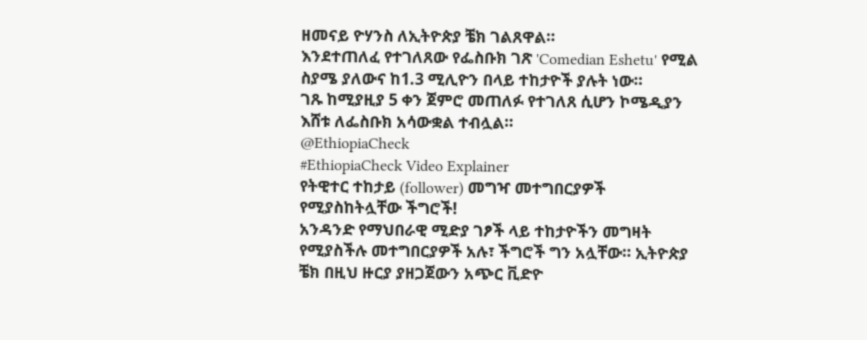ዘመናይ ዮሃንስ ለኢትዮጵያ ቼክ ገልጸዋል።
እንደተጠለፈ የተገለጸው የፌስቡክ ገጽ 'Comedian Eshetu' የሚል ስያሜ ያለውና ከ1.3 ሚሊዮን በላይ ተከታዮች ያሉት ነው።
ገጹ ከሚያዚያ 5 ቀን ጀምሮ መጠለፉ የተገለጸ ሲሆን ኮሜዲያን እሸቱ ለፌስቡክ አሳውቋል ተብሏል።
@EthiopiaCheck
#EthiopiaCheck Video Explainer
የትዊተር ተከታይ (follower) መግዣ መተግበርያዎች የሚያስከትሏቸው ችግሮች!
አንዳንድ የማህበራዊ ሚድያ ገፆች ላይ ተከታዮችን መግዛት የሚያስችሉ መተግበርያዎች አሉ፣ ችግሮች ግን አሏቸው። ኢትዮጵያ ቼክ በዚህ ዙርያ ያዘጋጀውን አጭር ቪድዮ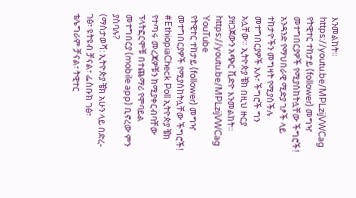እንመልከት።
https://youtu.be/MPLzijVWCag
የትዊተር ተከታይ (follower) መግዣ መተግበርያዎች የሚያስከትሏቸው ችግሮች!
አንዳንድ የማህበራዊ ሚድያ ገፆች ላይ ተከታዮችን መግዛት የሚያስችሉ መተግበርያዎች አሉ፣ ችግሮች ግን አሏቸው። ኢትዮጵያ ቼክ በዚህ ዙርያ ያዘጋጀውን አጭር ቪድዮ እንመልከት።
https://youtu.be/MPLzijVWCag
YouTube
የትዊተር ተከታይ (follower) መግዣ መተግበርያዎች የሚያስከትሏቸው ችግሮች!
#EthiopiaCheck Poll ኢትዮጵያ ቼክ የተጣሩ መረጃዎቹን ከሚያቀርብባቸው ፕላትፎርሞቹ በተጨማሪ የሞባይል መተግበርያ (mobile app) ቢኖረው ምን ያስባሉ?
(ማስታወሻ: ኢትዮጵያ ቼክ አሁን ላይ በድረ-ገፅ፣ ዩትዩብ ቻናል፣ ፌስቡክ ገፅ፣ ቴሌግራም ቻናል፣ ትዊተር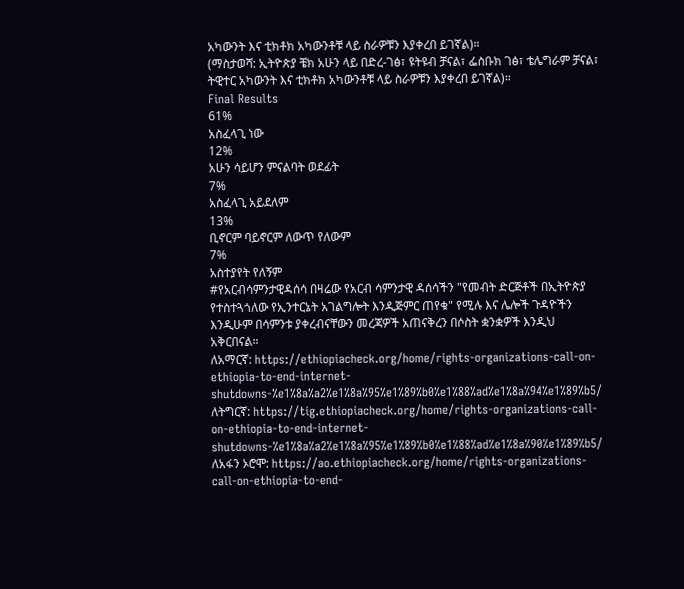አካውንት እና ቲክቶክ አካውንቶቹ ላይ ስራዎቹን እያቀረበ ይገኛል)።
(ማስታወሻ: ኢትዮጵያ ቼክ አሁን ላይ በድረ-ገፅ፣ ዩትዩብ ቻናል፣ ፌስቡክ ገፅ፣ ቴሌግራም ቻናል፣ ትዊተር አካውንት እና ቲክቶክ አካውንቶቹ ላይ ስራዎቹን እያቀረበ ይገኛል)።
Final Results
61%
አስፈላጊ ነው
12%
አሁን ሳይሆን ምናልባት ወደፊት
7%
አስፈላጊ አይደለም
13%
ቢኖርም ባይኖርም ለውጥ የለውም
7%
አስተያየት የለኝም
#የአርብሳምንታዊዳሰሳ በዛሬው የአርብ ሳምንታዊ ዳሰሳችን "የመብት ድርጅቶች በኢትዮጵያ የተስተጓጎለው የኢንተርኔት አገልግሎት እንዲጅምር ጠየቁ" የሚሉ እና ሌሎች ጉዳዮችን እንዲሁም በሳምንቱ ያቀረብናቸውን መረጃዎች አጠናቅረን በሶስት ቋንቋዎች እንዲህ አቅርበናል።
ለአማርኛ: https://ethiopiacheck.org/home/rights-organizations-call-on-ethiopia-to-end-internet-shutdowns-%e1%8a%a2%e1%8a%95%e1%89%b0%e1%88%ad%e1%8a%94%e1%89%b5/
ለትግርኛ: https://tig.ethiopiacheck.org/home/rights-organizations-call-on-ethiopia-to-end-internet-shutdowns-%e1%8a%a2%e1%8a%95%e1%89%b0%e1%88%ad%e1%8a%90%e1%89%b5/
ለአፋን ኦሮሞ: https://ao.ethiopiacheck.org/home/rights-organizations-call-on-ethiopia-to-end-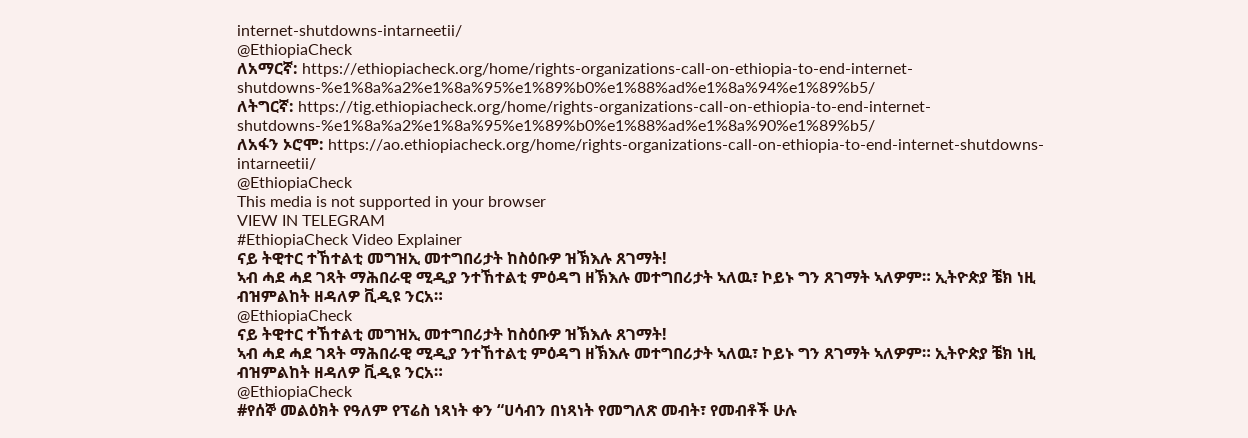internet-shutdowns-intarneetii/
@EthiopiaCheck
ለአማርኛ: https://ethiopiacheck.org/home/rights-organizations-call-on-ethiopia-to-end-internet-shutdowns-%e1%8a%a2%e1%8a%95%e1%89%b0%e1%88%ad%e1%8a%94%e1%89%b5/
ለትግርኛ: https://tig.ethiopiacheck.org/home/rights-organizations-call-on-ethiopia-to-end-internet-shutdowns-%e1%8a%a2%e1%8a%95%e1%89%b0%e1%88%ad%e1%8a%90%e1%89%b5/
ለአፋን ኦሮሞ: https://ao.ethiopiacheck.org/home/rights-organizations-call-on-ethiopia-to-end-internet-shutdowns-intarneetii/
@EthiopiaCheck
This media is not supported in your browser
VIEW IN TELEGRAM
#EthiopiaCheck Video Explainer
ናይ ትዊተር ተኸተልቲ መግዝኢ መተግበሪታት ከስዕቡዎ ዝኽእሉ ጸገማት!
ኣብ ሓደ ሓደ ገጻት ማሕበራዊ ሚዲያ ንተኸተልቲ ምዕዳግ ዘኽእሉ መተግበሪታት ኣለዉ፣ ኮይኑ ግን ጸገማት ኣለዎም። ኢትዮጵያ ቼክ ነዚ ብዝምልከት ዘዳለዎ ቪዲዩ ንርአ።
@EthiopiaCheck
ናይ ትዊተር ተኸተልቲ መግዝኢ መተግበሪታት ከስዕቡዎ ዝኽእሉ ጸገማት!
ኣብ ሓደ ሓደ ገጻት ማሕበራዊ ሚዲያ ንተኸተልቲ ምዕዳግ ዘኽእሉ መተግበሪታት ኣለዉ፣ ኮይኑ ግን ጸገማት ኣለዎም። ኢትዮጵያ ቼክ ነዚ ብዝምልከት ዘዳለዎ ቪዲዩ ንርአ።
@EthiopiaCheck
#የሰኞ መልዕክት የዓለም የፕሬስ ነጻነት ቀን “ሀሳብን በነጻነት የመግለጽ መብት፣ የመብቶች ሁሉ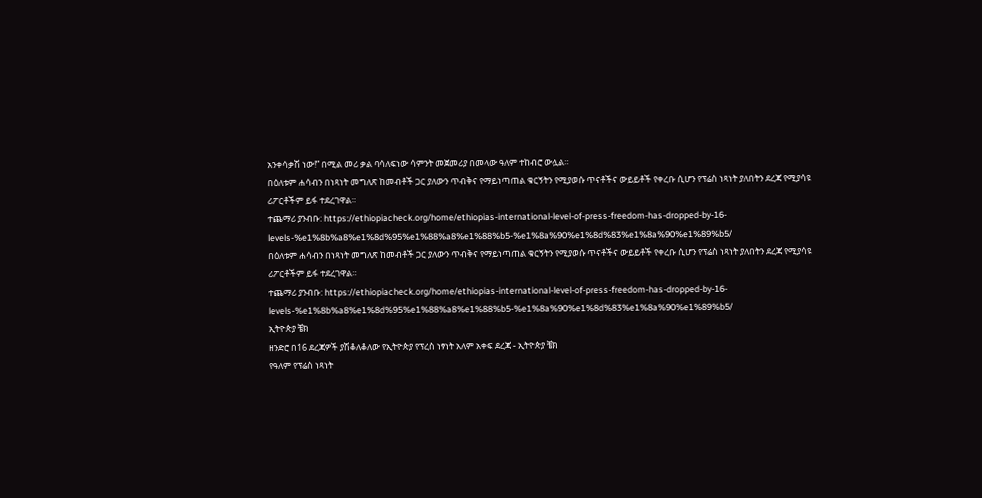አንቀሳቃሽ ነው!” በሚል መሪ ቃል ባሳለፍነው ሳምንት መጀመሪያ በመላው ዓለም ተከብሮ ውሏል።
በዕለቱም ሐሳብን በነጻነት መግለጽ ከመብቶች ጋር ያለውን ጥብቅና የማይነጣጠል ቁርኝትን የሚያወሱ ጥናቶችና ውይይቶች የቀረቡ ሲሆን የፕሬስ ነጻነት ያለበትን ደረጃ የሚያሳዩ ሪፖርቶችም ይፋ ተደረገዋል።
ተጨማሪ ያንብቡ: https://ethiopiacheck.org/home/ethiopias-international-level-of-press-freedom-has-dropped-by-16-levels-%e1%8b%a8%e1%8d%95%e1%88%a8%e1%88%b5-%e1%8a%90%e1%8d%83%e1%8a%90%e1%89%b5/
በዕለቱም ሐሳብን በነጻነት መግለጽ ከመብቶች ጋር ያለውን ጥብቅና የማይነጣጠል ቁርኝትን የሚያወሱ ጥናቶችና ውይይቶች የቀረቡ ሲሆን የፕሬስ ነጻነት ያለበትን ደረጃ የሚያሳዩ ሪፖርቶችም ይፋ ተደረገዋል።
ተጨማሪ ያንብቡ: https://ethiopiacheck.org/home/ethiopias-international-level-of-press-freedom-has-dropped-by-16-levels-%e1%8b%a8%e1%8d%95%e1%88%a8%e1%88%b5-%e1%8a%90%e1%8d%83%e1%8a%90%e1%89%b5/
ኢትዮጵያ ቼክ
ዘንድሮ በ16 ደረጃዎች ያሽቆለቆለው የኢትዮጵያ የፕረስ ነፃነት አለም አቀፍ ደረጃ - ኢትዮጵያ ቼክ
የዓለም የፕሬስ ነጻነት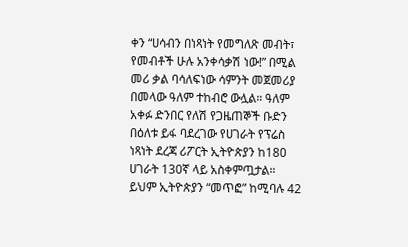ቀን “ሀሳብን በነጻነት የመግለጽ መብት፣ የመብቶች ሁሉ አንቀሳቃሽ ነው!” በሚል መሪ ቃል ባሳለፍነው ሳምንት መጀመሪያ በመላው ዓለም ተከብሮ ውሏል። ዓለም አቀፉ ድንበር የለሽ የጋዜጠኞች ቡድን በዕለቱ ይፋ ባደረገው የሀገራት የፕሬስ ነጻነት ደረጃ ሪፖርት ኢትዮጵያን ከ180 ሀገራት 130ኛ ላይ አስቀምጧታል። ይህም ኢትዮጵያን “መጥፎ” ከሚባሉ 42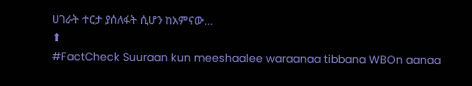ሀገራት ተርታ ያሰለፋት ሲሆን ከአምናው…
⬆
#FactCheck Suuraan kun meeshaalee waraanaa tibbana WBOn aanaa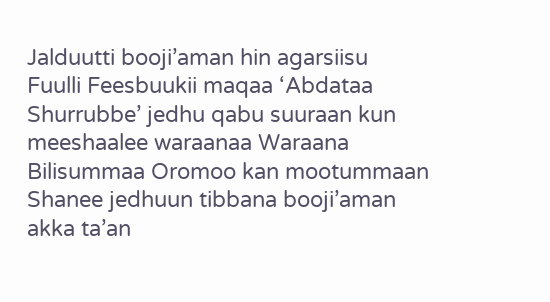Jalduutti booji’aman hin agarsiisu
Fuulli Feesbuukii maqaa ‘Abdataa Shurrubbe’ jedhu qabu suuraan kun meeshaalee waraanaa Waraana Bilisummaa Oromoo kan mootummaan Shanee jedhuun tibbana booji’aman akka ta’an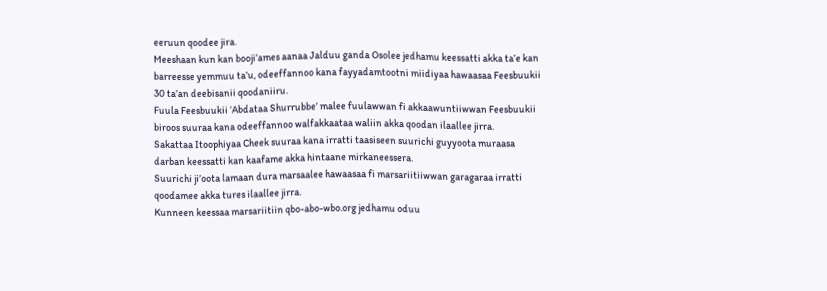eeruun qoodee jira.
Meeshaan kun kan booji’ames aanaa Jalduu ganda Osolee jedhamu keessatti akka ta’e kan barreesse yemmuu ta’u, odeeffannoo kana fayyadamtootni miidiyaa hawaasaa Feesbuukii 30 ta’an deebisanii qoodaniiru.
Fuula Feesbuukii ‘Abdataa Shurrubbe’ malee fuulawwan fi akkaawuntiiwwan Feesbuukii biroos suuraa kana odeeffannoo walfakkaataa waliin akka qoodan ilaallee jirra.
Sakattaa Itoophiyaa Cheek suuraa kana irratti taasiseen suurichi guyyoota muraasa darban keessatti kan kaafame akka hintaane mirkaneessera.
Suurichi ji’oota lamaan dura marsaalee hawaasaa fi marsariitiiwwan garagaraa irratti qoodamee akka tures ilaallee jirra.
Kunneen keessaa marsariitiin qbo-abo-wbo.org jedhamu oduu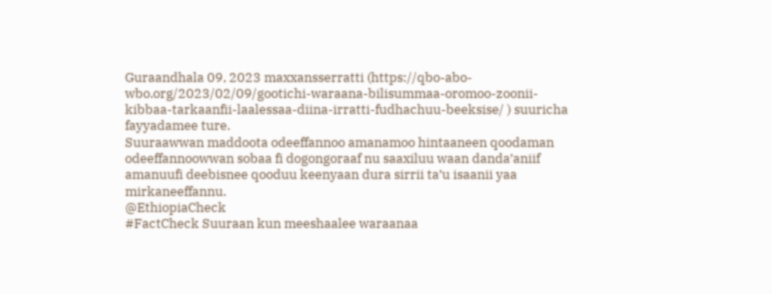Guraandhala 09, 2023 maxxansserratti (https://qbo-abo-wbo.org/2023/02/09/gootichi-waraana-bilisummaa-oromoo-zoonii-kibbaa-tarkaanfii-laalessaa-diina-irratti-fudhachuu-beeksise/ ) suuricha fayyadamee ture.
Suuraawwan maddoota odeeffannoo amanamoo hintaaneen qoodaman odeeffannoowwan sobaa fi dogongoraaf nu saaxiluu waan danda’aniif amanuufi deebisnee qooduu keenyaan dura sirrii ta’u isaanii yaa mirkaneeffannu.
@EthiopiaCheck
#FactCheck Suuraan kun meeshaalee waraanaa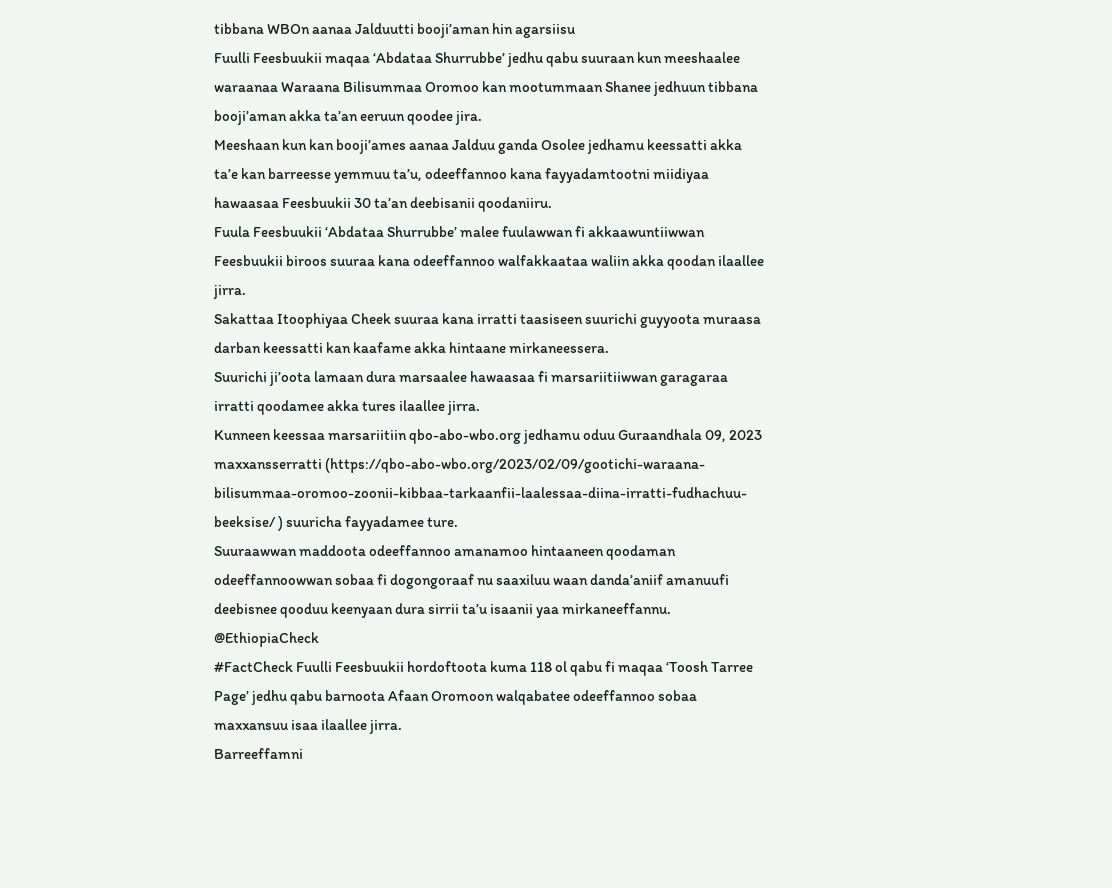tibbana WBOn aanaa Jalduutti booji’aman hin agarsiisu
Fuulli Feesbuukii maqaa ‘Abdataa Shurrubbe’ jedhu qabu suuraan kun meeshaalee waraanaa Waraana Bilisummaa Oromoo kan mootummaan Shanee jedhuun tibbana booji’aman akka ta’an eeruun qoodee jira.
Meeshaan kun kan booji’ames aanaa Jalduu ganda Osolee jedhamu keessatti akka ta’e kan barreesse yemmuu ta’u, odeeffannoo kana fayyadamtootni miidiyaa hawaasaa Feesbuukii 30 ta’an deebisanii qoodaniiru.
Fuula Feesbuukii ‘Abdataa Shurrubbe’ malee fuulawwan fi akkaawuntiiwwan Feesbuukii biroos suuraa kana odeeffannoo walfakkaataa waliin akka qoodan ilaallee jirra.
Sakattaa Itoophiyaa Cheek suuraa kana irratti taasiseen suurichi guyyoota muraasa darban keessatti kan kaafame akka hintaane mirkaneessera.
Suurichi ji’oota lamaan dura marsaalee hawaasaa fi marsariitiiwwan garagaraa irratti qoodamee akka tures ilaallee jirra.
Kunneen keessaa marsariitiin qbo-abo-wbo.org jedhamu oduu Guraandhala 09, 2023 maxxansserratti (https://qbo-abo-wbo.org/2023/02/09/gootichi-waraana-bilisummaa-oromoo-zoonii-kibbaa-tarkaanfii-laalessaa-diina-irratti-fudhachuu-beeksise/ ) suuricha fayyadamee ture.
Suuraawwan maddoota odeeffannoo amanamoo hintaaneen qoodaman odeeffannoowwan sobaa fi dogongoraaf nu saaxiluu waan danda’aniif amanuufi deebisnee qooduu keenyaan dura sirrii ta’u isaanii yaa mirkaneeffannu.
@EthiopiaCheck
#FactCheck Fuulli Feesbuukii hordoftoota kuma 118 ol qabu fi maqaa ‘Toosh Tarree Page’ jedhu qabu barnoota Afaan Oromoon walqabatee odeeffannoo sobaa maxxansuu isaa ilaallee jirra.
Barreeffamni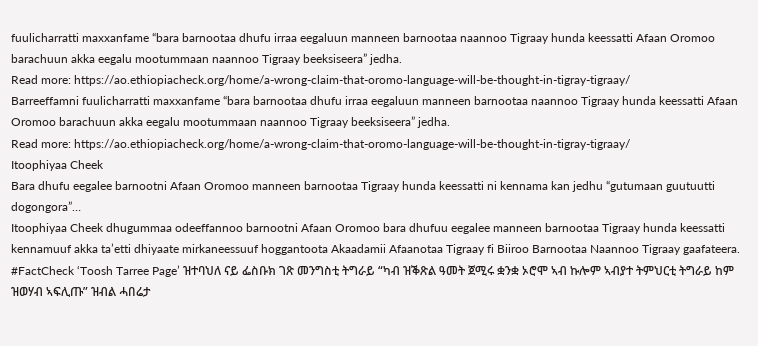fuulicharratti maxxanfame “bara barnootaa dhufu irraa eegaluun manneen barnootaa naannoo Tigraay hunda keessatti Afaan Oromoo barachuun akka eegalu mootummaan naannoo Tigraay beeksiseera” jedha.
Read more: https://ao.ethiopiacheck.org/home/a-wrong-claim-that-oromo-language-will-be-thought-in-tigray-tigraay/
Barreeffamni fuulicharratti maxxanfame “bara barnootaa dhufu irraa eegaluun manneen barnootaa naannoo Tigraay hunda keessatti Afaan Oromoo barachuun akka eegalu mootummaan naannoo Tigraay beeksiseera” jedha.
Read more: https://ao.ethiopiacheck.org/home/a-wrong-claim-that-oromo-language-will-be-thought-in-tigray-tigraay/
Itoophiyaa Cheek
Bara dhufu eegalee barnootni Afaan Oromoo manneen barnootaa Tigraay hunda keessatti ni kennama kan jedhu “gutumaan guutuutti dogongora”…
Itoophiyaa Cheek dhugummaa odeeffannoo barnootni Afaan Oromoo bara dhufuu eegalee manneen barnootaa Tigraay hunda keessatti kennamuuf akka ta’etti dhiyaate mirkaneessuuf hoggantoota Akaadamii Afaanotaa Tigraay fi Biiroo Barnootaa Naannoo Tigraay gaafateera.
#FactCheck ‘Toosh Tarree Page’ ዝተባህለ ናይ ፌስቡክ ገጽ መንግስቲ ትግራይ “ካብ ዝቕጽል ዓመት ጀሚሩ ቋንቋ ኦሮሞ ኣብ ኩሎም ኣብያተ ትምህርቲ ትግራይ ከም ዝወሃብ ኣፍሊጡ” ዝብል ሓበሬታ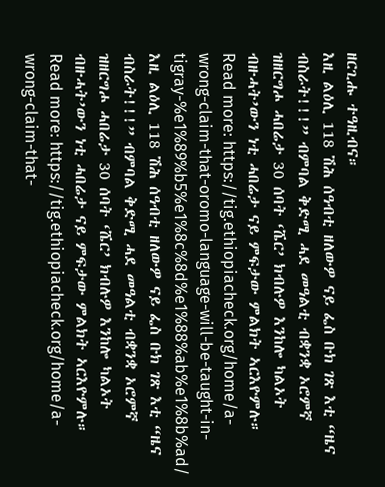ዘርጊሑ ተዓዚብና።
እዚ ልዕሊ 118 ሽሕ ሰዓብቲ ዘለውዎ ናይ ፌስ ቡክ ገጽ እቲ “ዜና ብስራት!!!” ብምባል ቅድሚ ሓደ መዓልቲ ብቋንቋ ኦሮምኛ ዝዘርግሖ ሓበሬታ 30 ሰባት ‘ሼር’ ክብሉዎ እንከሎ ካልኦት ብዙሓት’ውን ነቲ ሓበሬታ ናይ ምፍታው ምልክት ኣርእዮምሉ።
Read more: https://tig.ethiopiacheck.org/home/a-wrong-claim-that-oromo-language-will-be-taught-in-tigray-%e1%89%b5%e1%8c%8d%e1%88%ab%e1%8b%ad/
እዚ ልዕሊ 118 ሽሕ ሰዓብቲ ዘለውዎ ናይ ፌስ ቡክ ገጽ እቲ “ዜና ብስራት!!!” ብምባል ቅድሚ ሓደ መዓልቲ ብቋንቋ ኦሮምኛ ዝዘርግሖ ሓበሬታ 30 ሰባት ‘ሼር’ ክብሉዎ እንከሎ ካልኦት ብዙሓት’ውን ነቲ ሓበሬታ ናይ ምፍታው ምልክት ኣርእዮምሉ።
Read more: https://tig.ethiopiacheck.org/home/a-wrong-claim-that-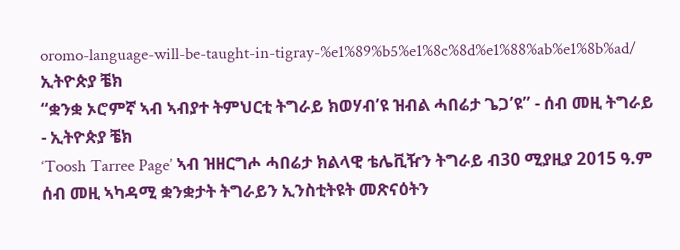oromo-language-will-be-taught-in-tigray-%e1%89%b5%e1%8c%8d%e1%88%ab%e1%8b%ad/
ኢትዮጵያ ቼክ
“ቋንቋ ኦሮምኛ ኣብ ኣብያተ ትምህርቲ ትግራይ ክወሃብ’ዩ ዝብል ሓበሬታ ጌጋ’ዩ” - ሰብ መዚ ትግራይ - ኢትዮጵያ ቼክ
‘Toosh Tarree Page’ ኣብ ዝዘርግሖ ሓበሬታ ክልላዊ ቴሌቪዥን ትግራይ ብ30 ሚያዚያ 2015 ዓ.ም ሰብ መዚ ኣካዳሚ ቋንቋታት ትግራይን ኢንስቲትዩት መጽናዕትን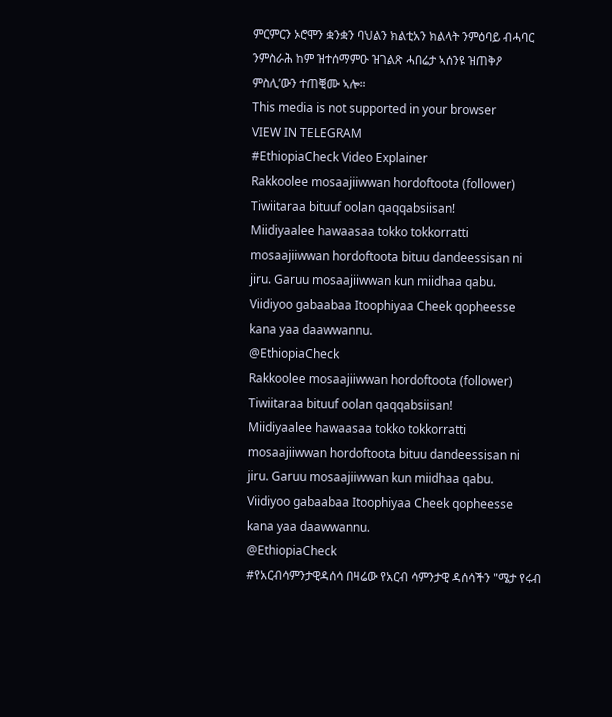ምርምርን ኦሮሞን ቋንቋን ባህልን ክልቲአን ክልላት ንምዕባይ ብሓባር ንምስራሕ ከም ዝተሰማምዑ ዝገልጽ ሓበሬታ ኣሰንዩ ዝጠቅዖ ምስሊ’ውን ተጠቒሙ ኣሎ።
This media is not supported in your browser
VIEW IN TELEGRAM
#EthiopiaCheck Video Explainer
Rakkoolee mosaajiiwwan hordoftoota (follower) Tiwiitaraa bituuf oolan qaqqabsiisan!
Miidiyaalee hawaasaa tokko tokkorratti mosaajiiwwan hordoftoota bituu dandeessisan ni jiru. Garuu mosaajiiwwan kun miidhaa qabu.
Viidiyoo gabaabaa Itoophiyaa Cheek qopheesse kana yaa daawwannu.
@EthiopiaCheck
Rakkoolee mosaajiiwwan hordoftoota (follower) Tiwiitaraa bituuf oolan qaqqabsiisan!
Miidiyaalee hawaasaa tokko tokkorratti mosaajiiwwan hordoftoota bituu dandeessisan ni jiru. Garuu mosaajiiwwan kun miidhaa qabu.
Viidiyoo gabaabaa Itoophiyaa Cheek qopheesse kana yaa daawwannu.
@EthiopiaCheck
#የአርብሳምንታዊዳሰሳ በዛሬው የአርብ ሳምንታዊ ዳሰሳችን "ሜታ የሩብ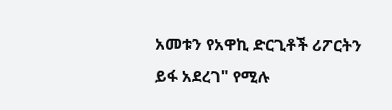አመቱን የአዋኪ ድርጊቶች ሪፖርትን ይፋ አደረገ" የሚሉ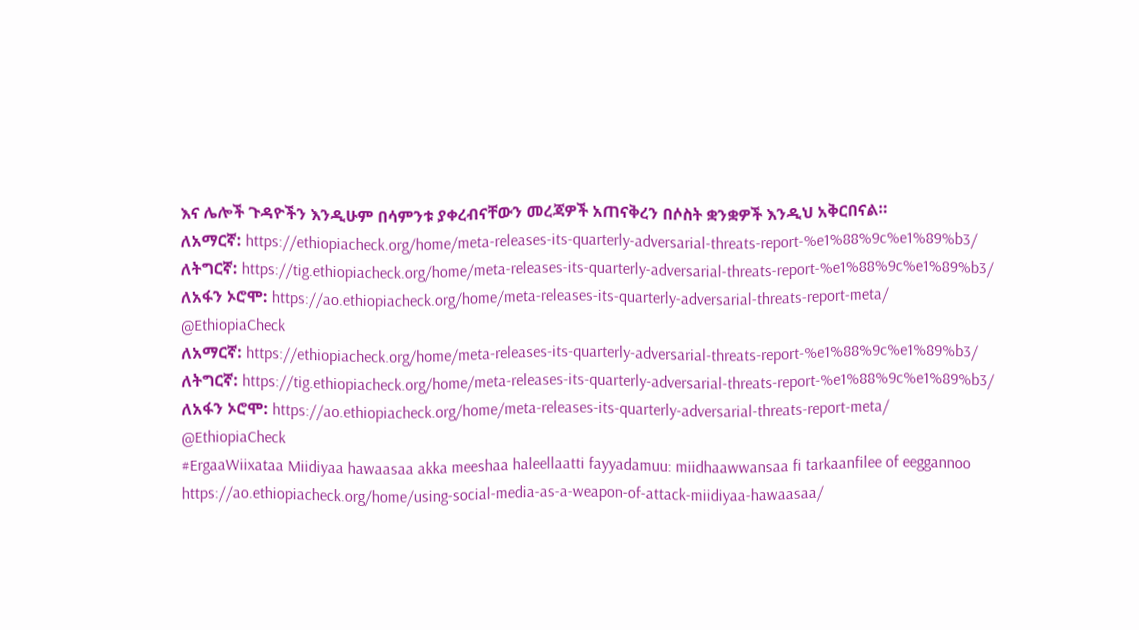እና ሌሎች ጉዳዮችን እንዲሁም በሳምንቱ ያቀረብናቸውን መረጃዎች አጠናቅረን በሶስት ቋንቋዎች እንዲህ አቅርበናል።
ለአማርኛ: https://ethiopiacheck.org/home/meta-releases-its-quarterly-adversarial-threats-report-%e1%88%9c%e1%89%b3/
ለትግርኛ: https://tig.ethiopiacheck.org/home/meta-releases-its-quarterly-adversarial-threats-report-%e1%88%9c%e1%89%b3/
ለአፋን ኦሮሞ: https://ao.ethiopiacheck.org/home/meta-releases-its-quarterly-adversarial-threats-report-meta/
@EthiopiaCheck
ለአማርኛ: https://ethiopiacheck.org/home/meta-releases-its-quarterly-adversarial-threats-report-%e1%88%9c%e1%89%b3/
ለትግርኛ: https://tig.ethiopiacheck.org/home/meta-releases-its-quarterly-adversarial-threats-report-%e1%88%9c%e1%89%b3/
ለአፋን ኦሮሞ: https://ao.ethiopiacheck.org/home/meta-releases-its-quarterly-adversarial-threats-report-meta/
@EthiopiaCheck
#ErgaaWiixataa Miidiyaa hawaasaa akka meeshaa haleellaatti fayyadamuu: miidhaawwansaa fi tarkaanfilee of eeggannoo
https://ao.ethiopiacheck.org/home/using-social-media-as-a-weapon-of-attack-miidiyaa-hawaasaa/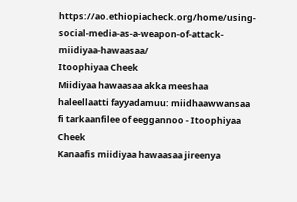https://ao.ethiopiacheck.org/home/using-social-media-as-a-weapon-of-attack-miidiyaa-hawaasaa/
Itoophiyaa Cheek
Miidiyaa hawaasaa akka meeshaa haleellaatti fayyadamuu: miidhaawwansaa fi tarkaanfilee of eeggannoo - Itoophiyaa Cheek
Kanaafis miidiyaa hawaasaa jireenya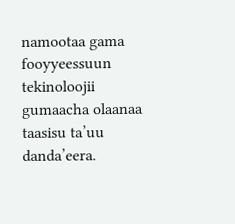namootaa gama fooyyeessuun tekinoloojii gumaacha olaanaa taasisu ta’uu danda’eera.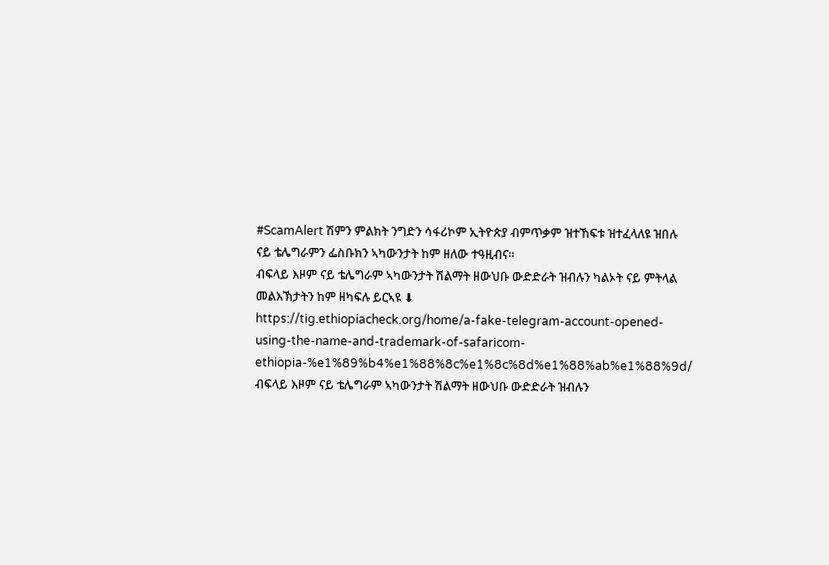#ScamAlert ሽምን ምልክት ንግድን ሳፋሪኮም ኢትዮጵያ ብምጥቃም ዝተኸፍቱ ዝተፈላለዩ ዝበሉ ናይ ቴሌግራምን ፌስቡክን ኣካውንታት ከም ዘለው ተዓዚብና።
ብፍላይ እዞም ናይ ቴሌግራም ኣካውንታት ሽልማት ዘውህቡ ውድድራት ዝብሉን ካልኦት ናይ ምትላል መልእኽታትን ከም ዘካፍሉ ይርኣዩ ⬇
https://tig.ethiopiacheck.org/home/a-fake-telegram-account-opened-using-the-name-and-trademark-of-safaricom-ethiopia-%e1%89%b4%e1%88%8c%e1%8c%8d%e1%88%ab%e1%88%9d/
ብፍላይ እዞም ናይ ቴሌግራም ኣካውንታት ሽልማት ዘውህቡ ውድድራት ዝብሉን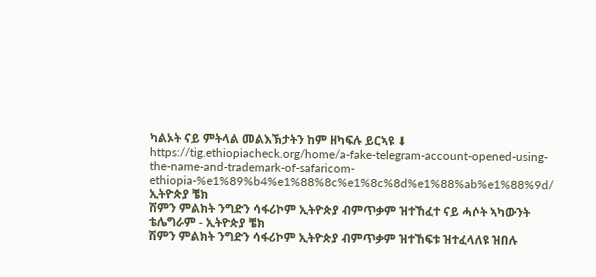ካልኦት ናይ ምትላል መልእኽታትን ከም ዘካፍሉ ይርኣዩ ⬇
https://tig.ethiopiacheck.org/home/a-fake-telegram-account-opened-using-the-name-and-trademark-of-safaricom-ethiopia-%e1%89%b4%e1%88%8c%e1%8c%8d%e1%88%ab%e1%88%9d/
ኢትዮጵያ ቼክ
ሽምን ምልክት ንግድን ሳፋሪኮም ኢትዮጵያ ብምጥቃም ዝተኸፈተ ናይ ሓሶት ኣካውንት ቴሌግራም - ኢትዮጵያ ቼክ
ሽምን ምልክት ንግድን ሳፋሪኮም ኢትዮጵያ ብምጥቃም ዝተኸፍቱ ዝተፈላለዩ ዝበሉ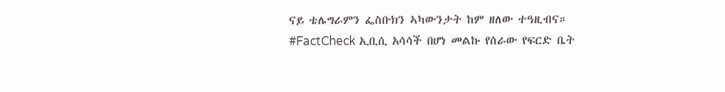ናይ ቴሌግራምን ፌስቡክን ኣካውንታት ከም ዘለው ተዓዚብና።
#FactCheck ኢቢሲ አሳሳች በሆነ መልኩ የሰራው የፍርድ ቤት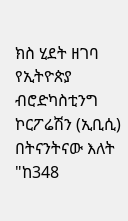ክስ ሂደት ዘገባ
የኢትዮጵያ ብሮድካስቲንግ ኮርፖሬሽን (ኢቢሲ) በትናንትናው እለት "ከ348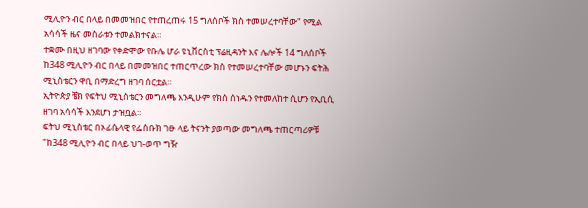ሚሊዮን ብር በላይ በመመዝበር የተጠረጠሩ 15 ግለሰቦች ክስ ተመሠረተባቸው" የሚል አሳሳች ዜና መስራቱን ተመልክተናል።
ተቋሙ በዚህ ዘገባው የቀድሞው የቡሌ ሆራ ዩኒቨርስቲ ፕሬዚዳንት እና ሌሎች 14 ግለሰቦች ከ348 ሚሊዮን ብር በላይ በመመዝበር ተጠርጥረው ክስ የተመሠረተባቸው መሆኑን ፍትሕ ሚኒስቴርን ዋቢ በማድረግ ዘገባ ሰርቷል።
ኢትዮጵያ ቼክ የፍትህ ሚኒስቴርን መግለጫ እንዲሁም የክስ ሰነዱን የተመለከተ ሲሆን የኢቢሲ ዘገባ አሳሳች እንደሆነ ታዝቧል።
ፍትህ ሚኒስቴር በኦፊሴላዊ የፌስቡክ ገፁ ላይ ትናንት ያወጣው መግለጫ ተጠርጣሪዎቹ "ከ348 ሚሊዮን ብር በላይ ህገ-ወጥ ግዥ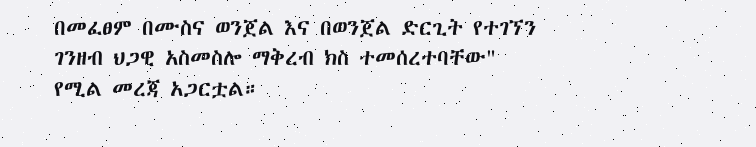በመፈፀም በሙስና ወንጀል እና በወንጀል ድርጊት የተገኘን ገንዘብ ህጋዊ አስመስሎ ማቅረብ ክስ ተመሰረተባቸው" የሚል መረጃ አጋርቷል።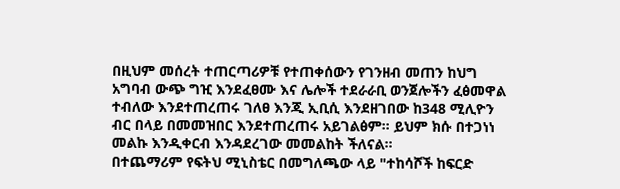በዚህም መሰረት ተጠርጣሪዎቹ የተጠቀሰውን የገንዘብ መጠን ከህግ አግባብ ውጭ ግዢ እንደፈፀሙ እና ሌሎች ተደራራቢ ወንጀሎችን ፈፅመዋል ተብለው እንደተጠረጠሩ ገለፀ እንጂ ኢቢሲ እንደዘገበው ከ348 ሚሊዮን ብር በላይ በመመዝበር እንደተጠረጠሩ አይገልፅም። ይህም ክሱ በተጋነነ መልኩ እንዲቀርብ እንዳደረገው መመልከት ችለናል።
በተጨማሪም የፍትህ ሚኒስቴር በመግለጫው ላይ "ተከሳሾች ከፍርድ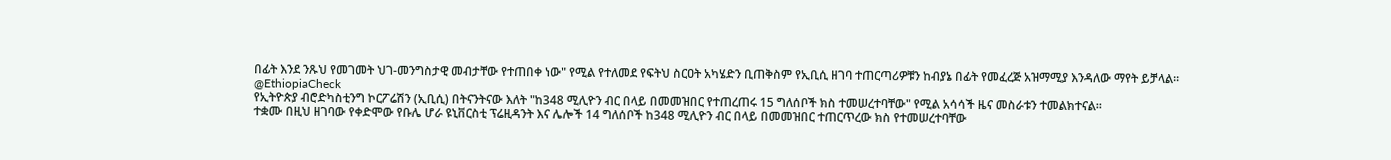በፊት እንደ ንጹህ የመገመት ህገ-መንግስታዊ መብታቸው የተጠበቀ ነው" የሚል የተለመደ የፍትህ ስርዐት አካሄድን ቢጠቅስም የኢቢሲ ዘገባ ተጠርጣሪዎቹን ከብያኔ በፊት የመፈረጅ አዝማሚያ እንዳለው ማየት ይቻላል።
@EthiopiaCheck
የኢትዮጵያ ብሮድካስቲንግ ኮርፖሬሽን (ኢቢሲ) በትናንትናው እለት "ከ348 ሚሊዮን ብር በላይ በመመዝበር የተጠረጠሩ 15 ግለሰቦች ክስ ተመሠረተባቸው" የሚል አሳሳች ዜና መስራቱን ተመልክተናል።
ተቋሙ በዚህ ዘገባው የቀድሞው የቡሌ ሆራ ዩኒቨርስቲ ፕሬዚዳንት እና ሌሎች 14 ግለሰቦች ከ348 ሚሊዮን ብር በላይ በመመዝበር ተጠርጥረው ክስ የተመሠረተባቸው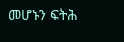መሆኑን ፍትሕ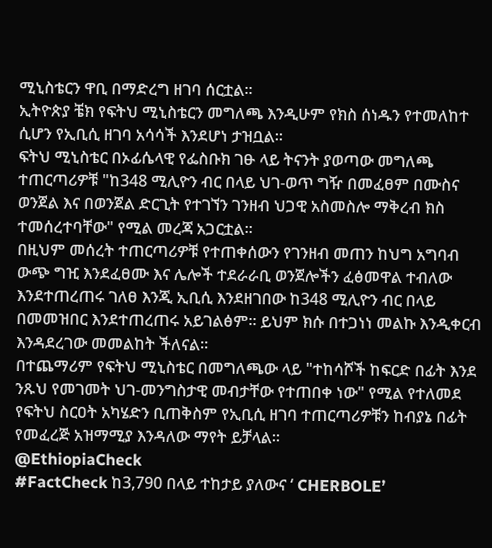ሚኒስቴርን ዋቢ በማድረግ ዘገባ ሰርቷል።
ኢትዮጵያ ቼክ የፍትህ ሚኒስቴርን መግለጫ እንዲሁም የክስ ሰነዱን የተመለከተ ሲሆን የኢቢሲ ዘገባ አሳሳች እንደሆነ ታዝቧል።
ፍትህ ሚኒስቴር በኦፊሴላዊ የፌስቡክ ገፁ ላይ ትናንት ያወጣው መግለጫ ተጠርጣሪዎቹ "ከ348 ሚሊዮን ብር በላይ ህገ-ወጥ ግዥ በመፈፀም በሙስና ወንጀል እና በወንጀል ድርጊት የተገኘን ገንዘብ ህጋዊ አስመስሎ ማቅረብ ክስ ተመሰረተባቸው" የሚል መረጃ አጋርቷል።
በዚህም መሰረት ተጠርጣሪዎቹ የተጠቀሰውን የገንዘብ መጠን ከህግ አግባብ ውጭ ግዢ እንደፈፀሙ እና ሌሎች ተደራራቢ ወንጀሎችን ፈፅመዋል ተብለው እንደተጠረጠሩ ገለፀ እንጂ ኢቢሲ እንደዘገበው ከ348 ሚሊዮን ብር በላይ በመመዝበር እንደተጠረጠሩ አይገልፅም። ይህም ክሱ በተጋነነ መልኩ እንዲቀርብ እንዳደረገው መመልከት ችለናል።
በተጨማሪም የፍትህ ሚኒስቴር በመግለጫው ላይ "ተከሳሾች ከፍርድ በፊት እንደ ንጹህ የመገመት ህገ-መንግስታዊ መብታቸው የተጠበቀ ነው" የሚል የተለመደ የፍትህ ስርዐት አካሄድን ቢጠቅስም የኢቢሲ ዘገባ ተጠርጣሪዎቹን ከብያኔ በፊት የመፈረጅ አዝማሚያ እንዳለው ማየት ይቻላል።
@EthiopiaCheck
#FactCheck ከ3,790 በላይ ተከታይ ያለውና ‘ CHERBOLE’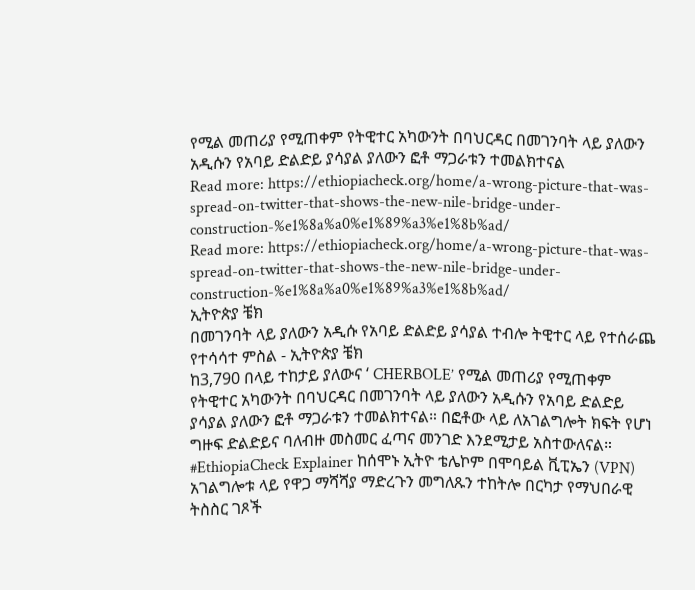የሚል መጠሪያ የሚጠቀም የትዊተር አካውንት በባህርዳር በመገንባት ላይ ያለውን አዲሱን የአባይ ድልድይ ያሳያል ያለውን ፎቶ ማጋራቱን ተመልክተናል
Read more: https://ethiopiacheck.org/home/a-wrong-picture-that-was-spread-on-twitter-that-shows-the-new-nile-bridge-under-construction-%e1%8a%a0%e1%89%a3%e1%8b%ad/
Read more: https://ethiopiacheck.org/home/a-wrong-picture-that-was-spread-on-twitter-that-shows-the-new-nile-bridge-under-construction-%e1%8a%a0%e1%89%a3%e1%8b%ad/
ኢትዮጵያ ቼክ
በመገንባት ላይ ያለውን አዲሱ የአባይ ድልድይ ያሳያል ተብሎ ትዊተር ላይ የተሰራጨ የተሳሳተ ምስል - ኢትዮጵያ ቼክ
ከ3,790 በላይ ተከታይ ያለውና ‘ CHERBOLE’ የሚል መጠሪያ የሚጠቀም የትዊተር አካውንት በባህርዳር በመገንባት ላይ ያለውን አዲሱን የአባይ ድልድይ ያሳያል ያለውን ፎቶ ማጋራቱን ተመልክተናል። በፎቶው ላይ ለአገልግሎት ክፍት የሆነ ግዙፍ ድልድይና ባለብዙ መስመር ፈጣና መንገድ እንደሚታይ አስተውለናል።
#EthiopiaCheck Explainer ከሰሞኑ ኢትዮ ቴሌኮም በሞባይል ቪፒኤን (VPN) አገልግሎቱ ላይ የዋጋ ማሻሻያ ማድረጉን መግለጹን ተከትሎ በርካታ የማህበራዊ ትስስር ገጾች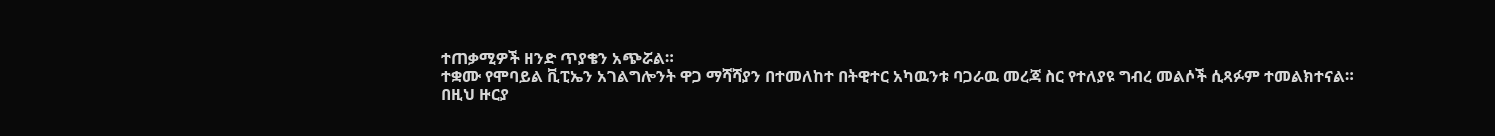ተጠቃሚዎች ዘንድ ጥያቄን አጭሯል።
ተቋሙ የሞባይል ቪፒኤን አገልግሎንት ዋጋ ማሻሻያን በተመለከተ በትዊተር አካዉንቱ ባጋራዉ መረጃ ስር የተለያዩ ግብረ መልሶች ሲጻፉም ተመልክተናል።
በዚህ ዙርያ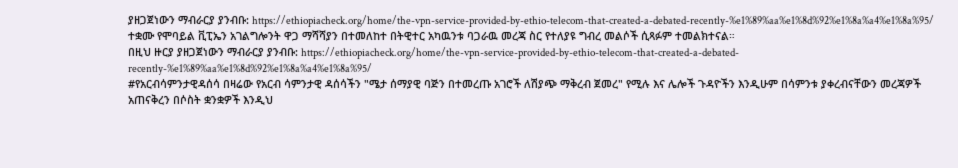ያዘጋጀነውን ማብራርያ ያንብቡ: https://ethiopiacheck.org/home/the-vpn-service-provided-by-ethio-telecom-that-created-a-debated-recently-%e1%89%aa%e1%8d%92%e1%8a%a4%e1%8a%95/
ተቋሙ የሞባይል ቪፒኤን አገልግሎንት ዋጋ ማሻሻያን በተመለከተ በትዊተር አካዉንቱ ባጋራዉ መረጃ ስር የተለያዩ ግብረ መልሶች ሲጻፉም ተመልክተናል።
በዚህ ዙርያ ያዘጋጀነውን ማብራርያ ያንብቡ: https://ethiopiacheck.org/home/the-vpn-service-provided-by-ethio-telecom-that-created-a-debated-recently-%e1%89%aa%e1%8d%92%e1%8a%a4%e1%8a%95/
#የአርብሳምንታዊዳሰሳ በዛሬው የአርብ ሳምንታዊ ዳሰሳችን "ሜታ ሰማያዊ ባጅን በተመረጡ አገሮች ለሽያጭ ማቅረብ ጀመረ" የሚሉ እና ሌሎች ጉዳዮችን እንዲሁም በሳምንቱ ያቀረብናቸውን መረጃዎች አጠናቅረን በሶስት ቋንቋዎች እንዲህ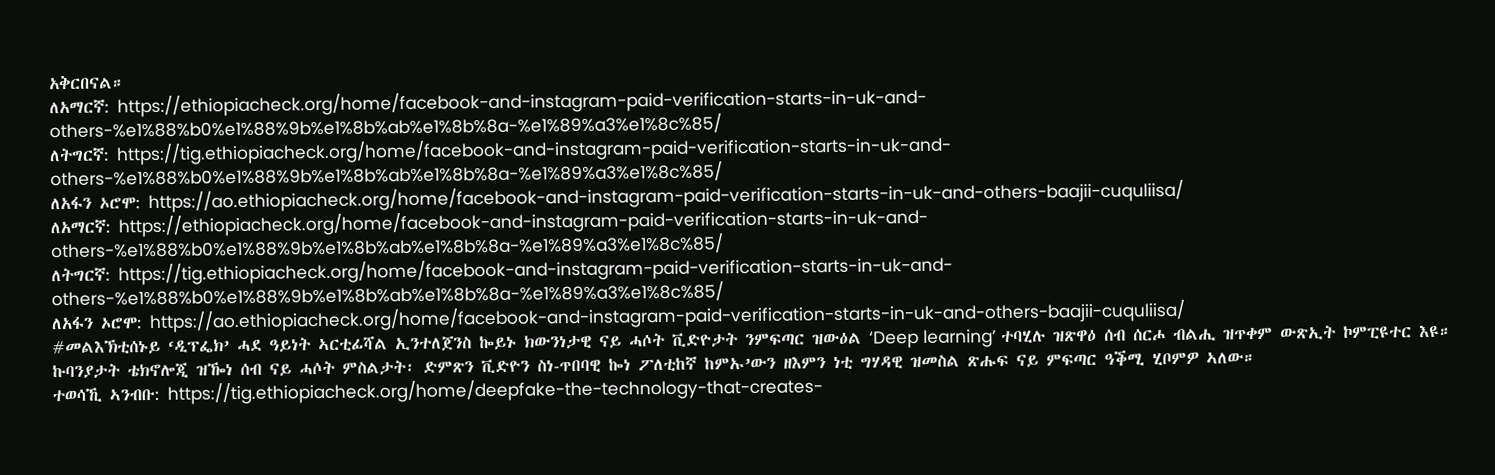አቅርበናል።
ለአማርኛ: https://ethiopiacheck.org/home/facebook-and-instagram-paid-verification-starts-in-uk-and-others-%e1%88%b0%e1%88%9b%e1%8b%ab%e1%8b%8a-%e1%89%a3%e1%8c%85/
ለትግርኛ: https://tig.ethiopiacheck.org/home/facebook-and-instagram-paid-verification-starts-in-uk-and-others-%e1%88%b0%e1%88%9b%e1%8b%ab%e1%8b%8a-%e1%89%a3%e1%8c%85/
ለአፋን ኦሮሞ: https://ao.ethiopiacheck.org/home/facebook-and-instagram-paid-verification-starts-in-uk-and-others-baajii-cuquliisa/
ለአማርኛ: https://ethiopiacheck.org/home/facebook-and-instagram-paid-verification-starts-in-uk-and-others-%e1%88%b0%e1%88%9b%e1%8b%ab%e1%8b%8a-%e1%89%a3%e1%8c%85/
ለትግርኛ: https://tig.ethiopiacheck.org/home/facebook-and-instagram-paid-verification-starts-in-uk-and-others-%e1%88%b0%e1%88%9b%e1%8b%ab%e1%8b%8a-%e1%89%a3%e1%8c%85/
ለአፋን ኦሮሞ: https://ao.ethiopiacheck.org/home/facebook-and-instagram-paid-verification-starts-in-uk-and-others-baajii-cuquliisa/
#መልእኽቲሰኑይ ‘ዲፕፌክ’ ሓደ ዓይነት ኣርቲፊሻል ኢንተለጀንስ ኰይኑ ክውንነታዊ ናይ ሓሶት ቪድዮታት ንምፍጣር ዝውዕል ‘Deep learning’ ተባሂሉ ዝጽዋዕ ሰብ ሰርሖ ብልሒ ዝጥቀም ውጽኢት ኮምፒዩተር እዩ።
ኩባንያታት ቴክኖሎጂ ዝዀነ ሰብ ናይ ሓሶት ምስልታት፡ ድምጽን ቪድዮን ስነ-ጥበባዊ ኰነ ፖለቲከኛ ከምኡ’ውን ዘእምን ነቲ ግሃዳዊ ዝመስል ጽሑፍ ናይ ምፍጣር ዓቕሚ ሂቦምዎ ኣለው።
ተወሳኺ ኣንብቡ: https://tig.ethiopiacheck.org/home/deepfake-the-technology-that-creates-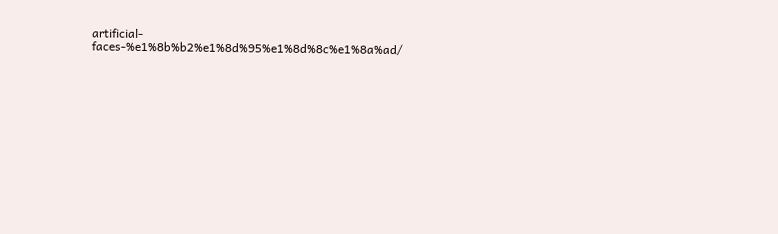artificial-faces-%e1%8b%b2%e1%8d%95%e1%8d%8c%e1%8a%ad/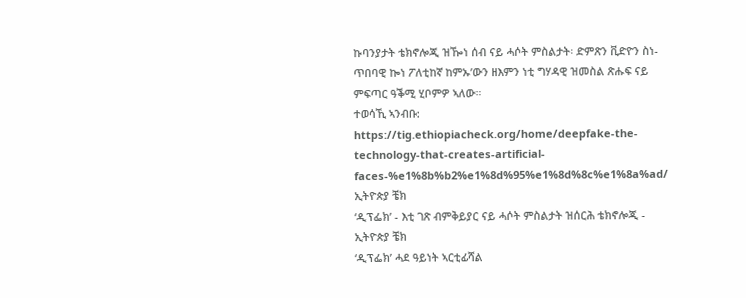ኩባንያታት ቴክኖሎጂ ዝዀነ ሰብ ናይ ሓሶት ምስልታት፡ ድምጽን ቪድዮን ስነ-ጥበባዊ ኰነ ፖለቲከኛ ከምኡ’ውን ዘእምን ነቲ ግሃዳዊ ዝመስል ጽሑፍ ናይ ምፍጣር ዓቕሚ ሂቦምዎ ኣለው።
ተወሳኺ ኣንብቡ: https://tig.ethiopiacheck.org/home/deepfake-the-technology-that-creates-artificial-faces-%e1%8b%b2%e1%8d%95%e1%8d%8c%e1%8a%ad/
ኢትዮጵያ ቼክ
‘ዲፕፌክ’ - እቲ ገጽ ብምቅይያር ናይ ሓሶት ምስልታት ዝሰርሕ ቴክኖሎጂ - ኢትዮጵያ ቼክ
‘ዲፕፌክ’ ሓደ ዓይነት ኣርቲፊሻል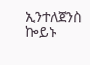ኢንተለጀንስ ኰይኑ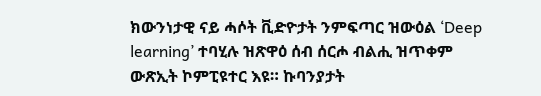ክውንነታዊ ናይ ሓሶት ቪድዮታት ንምፍጣር ዝውዕል ‘Deep learning’ ተባሂሉ ዝጽዋዕ ሰብ ሰርሖ ብልሒ ዝጥቀም ውጽኢት ኮምፒዩተር እዩ። ኩባንያታት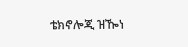ቴክኖሎጂ ዝዀነ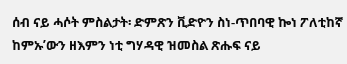ሰብ ናይ ሓሶት ምስልታት፡ ድምጽን ቪድዮን ስነ-ጥበባዊ ኰነ ፖለቲከኛ ከምኡ’ውን ዘእምን ነቲ ግሃዳዊ ዝመስል ጽሑፍ ናይ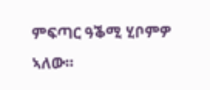ምፍጣር ዓቕሚ ሂቦምዎ ኣለው።